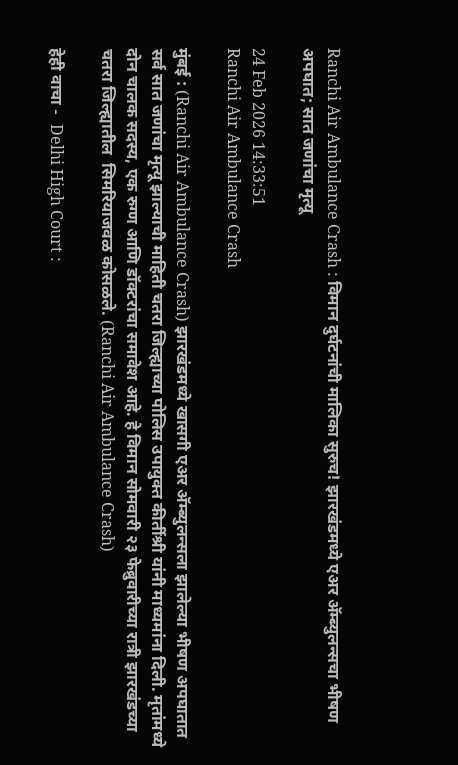Ranchi Air Ambulance Crash : विमान दुर्घटनांची मालिका सुरुच! झारखंडमध्ये एअर अ‍ॅम्ब्युलन्सचा भीषण अपघात; सात जणांचा मृत्यू

24 Feb 2026 14:33:51
Ranchi Air Ambulance Crash

मुंबई : (Ranchi Air Ambulance Crash) झारखंडमध्ये खासगी एअर अ‍ॅम्ब्युलन्सला झालेल्या भीषण अपघातात सर्व सात जणांचा मृत्यू झाल्याची माहिती चतरा जिल्ह्याच्या पोलिस उपायुक्त कीर्तीश्री यांनी माध्यमांना दिली. मृतांमध्ये दोन चालक सदस्य, एक रुग्ण आणि डॉक्टरांचा समावेश आहे. हे विमान सोमवारी २३ फेब्रुवारीच्या रात्री झारखंडच्या चतरा जिल्ह्यातील  सिमरियाजवळ कोसळले. (Ranchi Air Ambulance Crash)

हेही वाचा -  Delhi High Court :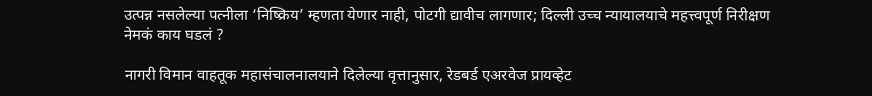उत्पन्न नसलेल्या पत्नीला ‘निष्क्रिय’ म्हणता येणार नाही, पोटगी द्यावीच लागणार; दिल्ली उच्च न्यायालयाचे महत्त्वपूर्ण निरीक्षण
नेमकं काय घडलं ?

नागरी विमान वाहतूक महासंचालनालयाने दिलेल्या वृत्तानुसार, रेडबर्ड एअरवेज प्रायव्हेट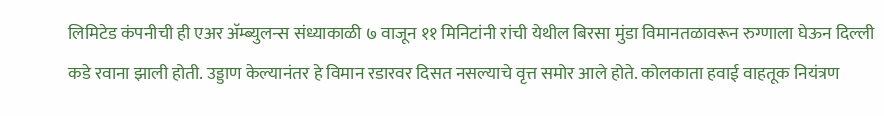लिमिटेड कंपनीची ही एअर अ‍ॅम्ब्युलन्स संध्याकाळी ७ वाजून ११ मिनिटांनी रांची येथील बिरसा मुंडा विमानतळावरून रुग्णाला घेऊन दिल्ली कडे रवाना झाली होती. उड्डाण केल्यानंतर हे विमान रडारवर दिसत नसल्याचे वृत्त समोर आले होते. कोलकाता हवाई वाहतूक नियंत्रण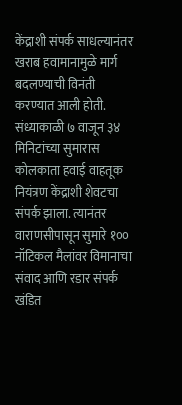केंद्राशी संपर्क साधल्यानंतर खराब हवामानामुळे मार्ग बदलण्याची विनंती करण्यात आली होती. संध्याकाळी ७ वाजून ३४ मिनिटांच्या सुमारास कोलकाता हवाई वाहतूक नियंत्रण केंद्राशी शेवटचा संपर्क झाला. त्यानंतर वाराणसीपासून सुमारे १०० नॉटिकल मैलांवर विमानाचा संवाद आणि रडार संपर्क खंडित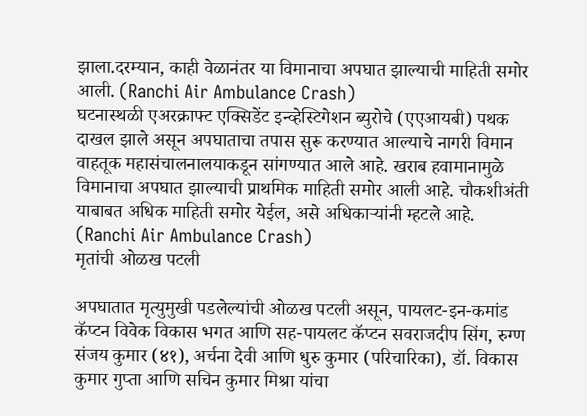झाला.दरम्यान, काही वेळानंतर या विमानाचा अपघात झाल्याची माहिती समोर आली. (Ranchi Air Ambulance Crash)
घटनास्थळी एअरक्राफ्ट एक्सिडेंट इन्व्हेस्टिगेशन ब्युरोचे (एएआयबी) पथक दाखल झाले असून अपघाताचा तपास सुरू करण्यात आल्याचे नागरी विमान वाहतूक महासंचालनालयाकडून सांगण्यात आले आहे. खराब हवामानामुळे विमानाचा अपघात झाल्याची प्राथमिक माहिती समोर आली आहे. चौकशीअंती याबाबत अधिक माहिती समोर येईल, असे अधिकाऱ्यांनी म्हटले आहे. (Ranchi Air Ambulance Crash)
मृतांची ओळख पटली

अपघातात मृत्युमुखी पडलेल्यांची ओळख पटली असून, पायलट-इन-कमांड कॅप्टन विवेक विकास भगत आणि सह-पायलट कॅप्टन सवराजदीप सिंग, रुग्ण संजय कुमार (४१), अर्चना देवी आणि धुरु कुमार (परिचारिका), डॉ. विकास कुमार गुप्ता आणि सचिन कुमार मिश्रा यांचा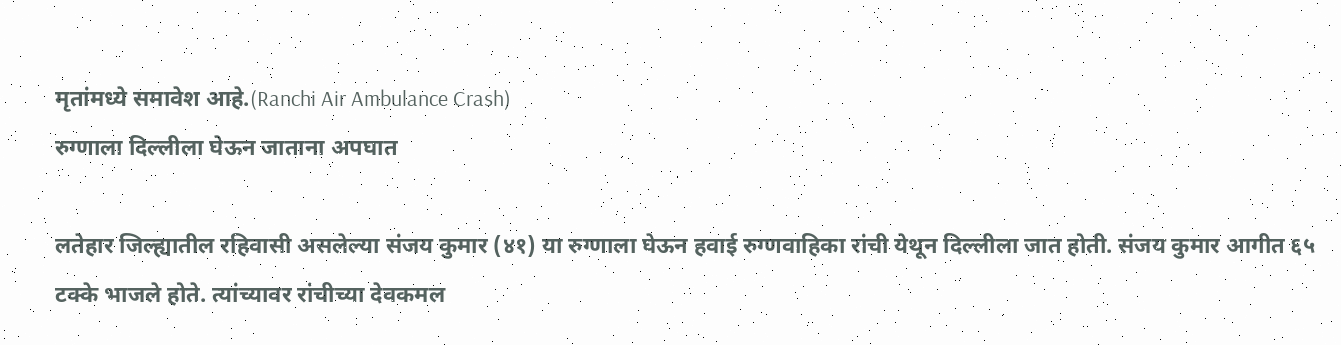मृतांमध्ये समावेश आहे.(Ranchi Air Ambulance Crash)
रुग्णाला दिल्लीला घेऊन जाताना अपघात

लतेहार जिल्ह्यातील रहिवासी असलेल्या संजय कुमार (४१) या रुग्णाला घेऊन हवाई रुग्णवाहिका रांची येथून दिल्लीला जात होती. संजय कुमार आगीत ६५ टक्के भाजले होते. त्यांच्यावर रांचीच्या देवकमल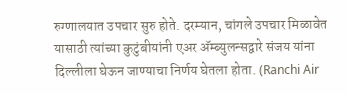रुग्णालयात उपचार सुरु होते. दरम्यान, चांगले उपचार मिळावेत यासाठी त्यांच्या कुटुंबीयांनी एअर अ‍ॅम्ब्युलन्सद्वारे संजय यांना दिल्लीला घेऊन जाण्याचा निर्णय घेतला होता. (Ranchi Air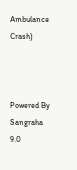Ambulance Crash)



Powered By Sangraha 9.0